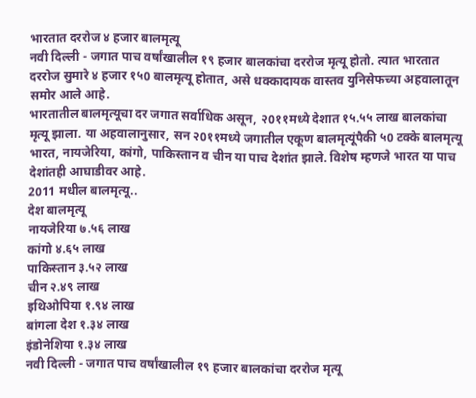भारतात दररोज ४ हजार बालमृत्यू
नवी दिल्ली - जगात पाच वर्षांखालील १९ हजार बालकांचा दररोज मृत्यू होतो. त्यात भारतात दररोज सुमारे ४ हजार १५0 बालमृत्यू होतात, असे धक्कादायक वास्तव युनिसेफच्या अहवालातून समोर आले आहे.
भारतातील बालमृत्यूचा दर जगात सर्वाधिक असून, २0११मध्ये देशात १५.५५ लाख बालकांचा मृत्यू झाला. या अहवालानुसार, सन २0११मध्ये जगातील एकूण बालमृत्यूंपैकी ५0 टक्के बालमृत्यू भारत, नायजेरिया, कांगो, पाकिस्तान व चीन या पाच देशांत झाले. विशेष म्हणजे भारत या पाच देशांतही आघाडीवर आहे.
2011 मधील बालमृत्यू..
देश बालमृत्यू
नायजेरिया ७.५६ लाख
कांगो ४.६५ लाख
पाकिस्तान ३.५२ लाख
चीन २.४९ लाख
इथिओपिया १.९४ लाख
बांगला देश १.३४ लाख
इंडोनेशिया १.३४ लाख
नवी दिल्ली - जगात पाच वर्षांखालील १९ हजार बालकांचा दररोज मृत्यू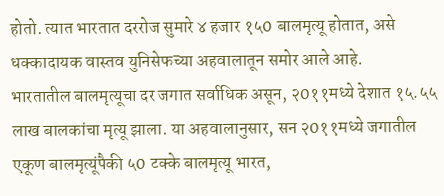होतो. त्यात भारतात दररोज सुमारे ४ हजार १५0 बालमृत्यू होतात, असे धक्कादायक वास्तव युनिसेफच्या अहवालातून समोर आले आहे.
भारतातील बालमृत्यूचा दर जगात सर्वाधिक असून, २0११मध्ये देशात १५.५५ लाख बालकांचा मृत्यू झाला. या अहवालानुसार, सन २0११मध्ये जगातील एकूण बालमृत्यूंपैकी ५0 टक्के बालमृत्यू भारत,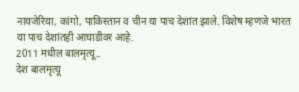नायजेरिया, कांगो, पाकिस्तान व चीन या पाच देशांत झाले. विशेष म्हणजे भारत या पाच देशांतही आघाडीवर आहे.
2011 मधील बालमृत्यू..
देश बालमृत्यू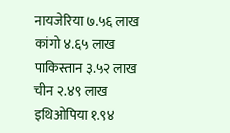नायजेरिया ७.५६ लाख
कांगो ४.६५ लाख
पाकिस्तान ३.५२ लाख
चीन २.४९ लाख
इथिओपिया १.९४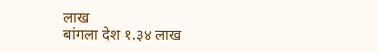लाख
बांगला देश १.३४ लाख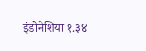इंडोनेशिया १.३४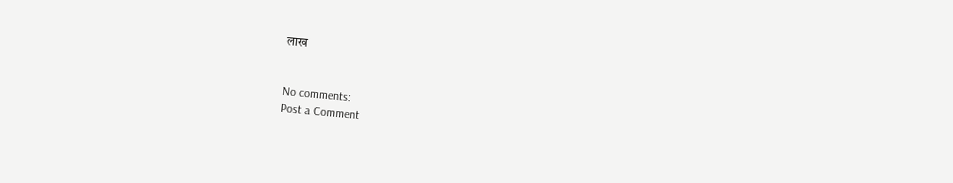लाख


No comments:
Post a Comment